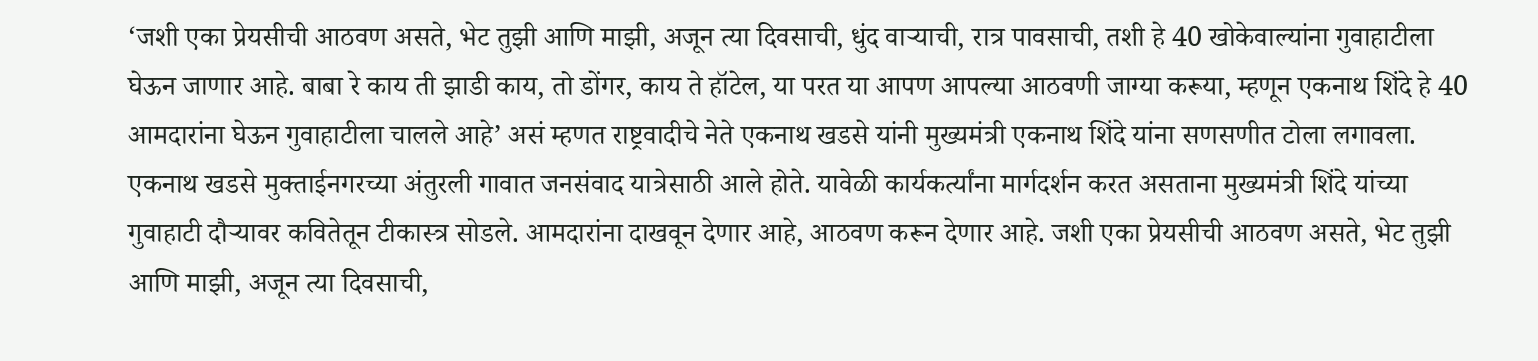‘जशी एका प्रेयसीची आठवण असते, भेट तुझी आणि माझी, अजून त्या दिवसाची, धुंद वाऱ्याची, रात्र पावसाची, तशी हे 40 खोकेवाल्यांना गुवाहाटीला घेऊन जाणार आहे. बाबा रे काय ती झाडी काय, तो डोंगर, काय ते हॉटेल, या परत या आपण आपल्या आठवणी जाग्या करूया, म्हणून एकनाथ शिंदे हे 40 आमदारांना घेऊन गुवाहाटीला चालले आहे’ असं म्हणत राष्ट्रवादीचे नेते एकनाथ खडसे यांनी मुख्यमंत्री एकनाथ शिंदे यांना सणसणीत टोला लगावला.
एकनाथ खडसे मुक्ताईनगरच्या अंतुरली गावात जनसंवाद यात्रेसाठी आले होते. यावेळी कार्यकर्त्यांना मार्गदर्शन करत असताना मुख्यमंत्री शिंदे यांच्या गुवाहाटी दौऱ्यावर कवितेतून टीकास्त्र सोडले. आमदारांना दाखवून देणार आहे, आठवण करून देणार आहे. जशी एका प्रेयसीची आठवण असते, भेट तुझी आणि माझी, अजून त्या दिवसाची,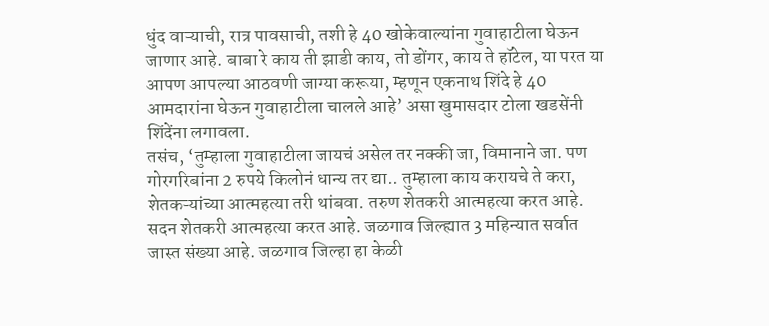धुंद वाऱ्याची, रात्र पावसाची, तशी हे 40 खोकेवाल्यांना गुवाहाटीला घेऊन जाणार आहे. बाबा रे काय ती झाडी काय, तो डोंगर, काय ते हॉटेल, या परत या आपण आपल्या आठवणी जाग्या करूया, म्हणून एकनाथ शिंदे हे 40 आमदारांना घेऊन गुवाहाटीला चालले आहे’ असा खुमासदार टोला खडसेंनी शिंदेंना लगावला.
तसंच, ‘तुम्हाला गुवाहाटीला जायचं असेल तर नक्की जा, विमानाने जा. पण गोरगरिबांना 2 रुपये किलोनं धान्य तर द्या.. तुम्हाला काय करायचे ते करा, शेतकऱ्यांच्या आत्महत्या तरी थांबवा. तरुण शेतकरी आत्महत्या करत आहे. सदन शेतकरी आत्महत्या करत आहे. जळगाव जिल्ह्यात 3 महिन्यात सर्वात जास्त संख्या आहे. जळगाव जिल्हा हा केळी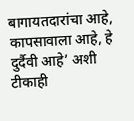बागायतदारांचा आहे, कापसावाला आहे, हे दुर्दैवी आहे’ अशी टीकाही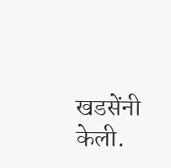खडसेंनी केली.